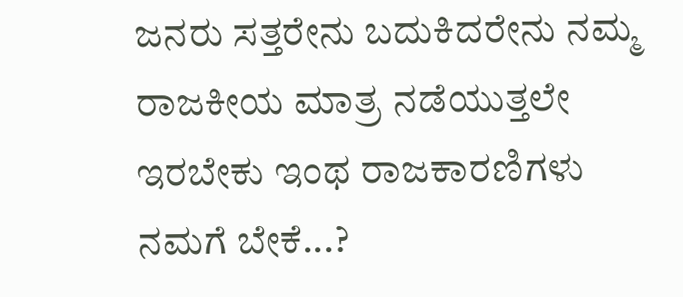ಜನರು ಸತ್ತರೇನು ಬದುಕಿದರೇನು ನಮ್ಮ ರಾಜಕೀಯ ಮಾತ್ರ ನಡೆಯುತ್ತಲೇ ಇರಬೇಕು ಇಂಥ ರಾಜಕಾರಣಿಗಳು ನಮಗೆ ಬೇಕೆ...?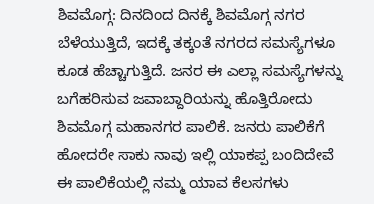ಶಿವಮೊಗ್ಗ: ದಿನದಿಂದ ದಿನಕ್ಕೆ ಶಿವಮೊಗ್ಗ ನಗರ ಬೆಳೆಯುತ್ತಿದೆ, ಇದಕ್ಕೆ ತಕ್ಕಂತೆ ನಗರದ ಸಮಸ್ಯೆಗಳೂ ಕೂಡ ಹೆಚ್ಚಾಗುತ್ತಿದೆ. ಜನರ ಈ ಎಲ್ಲಾ ಸಮಸ್ಯೆಗಳನ್ನು ಬಗೆಹರಿಸುವ ಜವಾಬ್ದಾರಿಯನ್ನು ಹೊತ್ತಿರೋದು ಶಿವಮೊಗ್ಗ ಮಹಾನಗರ ಪಾಲಿಕೆ. ಜನರು ಪಾಲಿಕೆಗೆ ಹೋದರೇ ಸಾಕು ನಾವು ಇಲ್ಲಿ ಯಾಕಪ್ಪ ಬಂದಿದೇವೆ ಈ ಪಾಲಿಕೆಯಲ್ಲಿ ನಮ್ಮ ಯಾವ ಕೆಲಸಗಳು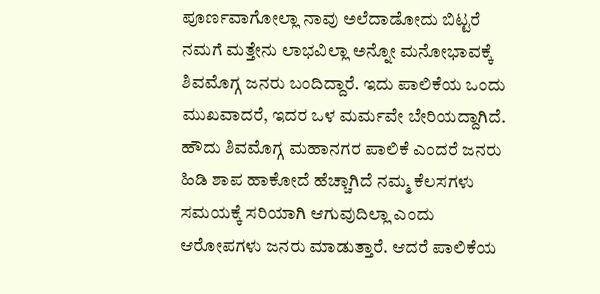ಪೂರ್ಣವಾಗೋಲ್ಲಾ ನಾವು ಅಲೆದಾಡೋದು ಬಿಟ್ಟರೆ ನಮಗೆ ಮತ್ತೇನು ಲಾಭವಿಲ್ಲಾ ಅನ್ನೋ ಮನೋಭಾವಕ್ಕೆ ಶಿವಮೊಗ್ಗ ಜನರು ಬಂದಿದ್ದಾರೆ. ಇದು ಪಾಲಿಕೆಯ ಒಂದು ಮುಖವಾದರೆ, ಇದರ ಒಳ ಮರ್ಮವೇ ಬೇರಿಯದ್ದಾಗಿದೆ.
ಹೌದು ಶಿವಮೊಗ್ಗ ಮಹಾನಗರ ಪಾಲಿಕೆ ಎಂದರೆ ಜನರು ಹಿಡಿ ಶಾಪ ಹಾಕೋದೆ ಹೆಚ್ಚಾಗಿದೆ ನಮ್ಮ ಕೆಲಸಗಳು ಸಮಯಕ್ಕೆ ಸರಿಯಾಗಿ ಆಗುವುದಿಲ್ಲಾ ಎಂದು ಆರೋಪಗಳು ಜನರು ಮಾಡುತ್ತಾರೆ. ಆದರೆ ಪಾಲಿಕೆಯ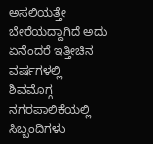ಅಸಲಿಯತ್ತೇ ಬೇರೆಯದ್ದಾಗಿದೆ ಅದು ಏನೆಂದರೆ ಇತ್ತೀಚಿನ ವರ್ಷಗಳಲ್ಲಿ ಶಿವಮೊಗ್ಗ ನಗರಪಾಲಿಕೆಯಲ್ಲಿ ಸಿಬ್ಬಂದಿಗಳು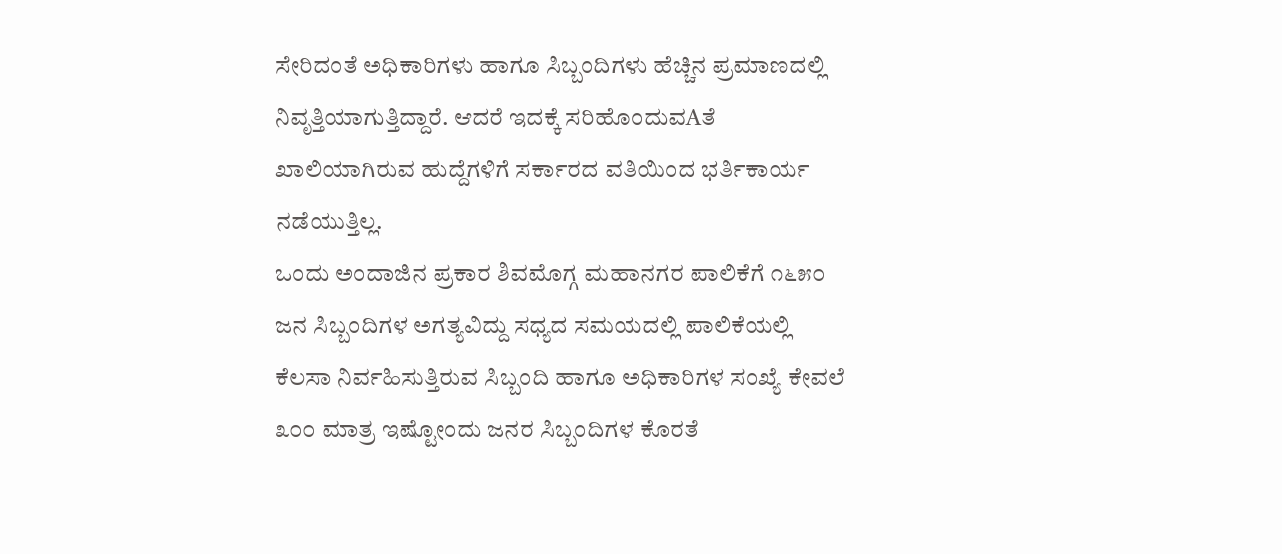ಸೇರಿದಂತೆ ಅಧಿಕಾರಿಗಳು ಹಾಗೂ ಸಿಬ್ಬಂದಿಗಳು ಹೆಚ್ಚಿನ ಪ್ರಮಾಣದಲ್ಲಿ ನಿವೃತ್ತಿಯಾಗುತ್ತಿದ್ದಾರೆ. ಆದರೆ ಇದಕ್ಕೆ ಸರಿಹೊಂದುವAತೆ ಖಾಲಿಯಾಗಿರುವ ಹುದ್ದೆಗಳಿಗೆ ಸರ್ಕಾರದ ವತಿಯಿಂದ ಭರ್ತಿಕಾರ್ಯ ನಡೆಯುತ್ತಿಲ್ಲ.
ಒಂದು ಅಂದಾಜಿನ ಪ್ರಕಾರ ಶಿವಮೊಗ್ಗ ಮಹಾನಗರ ಪಾಲಿಕೆಗೆ ೧೬೫೦ ಜನ ಸಿಬ್ಬಂದಿಗಳ ಅಗತ್ಯವಿದ್ದು ಸಧ್ಯದ ಸಮಯದಲ್ಲಿ ಪಾಲಿಕೆಯಲ್ಲಿ ಕೆಲಸಾ ನಿರ್ವಹಿಸುತ್ತಿರುವ ಸಿಬ್ಬಂದಿ ಹಾಗೂ ಅಧಿಕಾರಿಗಳ ಸಂಖ್ಯೆ ಕೇವಲೆ ೩೦೦ ಮಾತ್ರ ಇಷ್ಟೋಂದು ಜನರ ಸಿಬ್ಬಂದಿಗಳ ಕೊರತೆ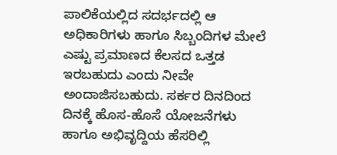ಪಾಲಿಕೆಯಲ್ಲಿದ ಸದರ್ಭದಲ್ಲಿ ಆ ಅಧಿಕಾರಿಗಳು ಹಾಗೂ ಸಿಬ್ಬಂದಿಗಳ ಮೇಲೆ ಎಷ್ಟು ಪ್ರಮಾಣದ ಕೆಲಸದ ಒತ್ತಡ ಇರಬಹುದು ಎಂದು ನೀವೇ ಅಂದಾಜಿಸಬಹುದು. ಸರ್ಕರ ದಿನದಿಂದ ದಿನಕ್ಕೆ ಹೊಸ-ಹೊಸೆ ಯೋಜನೆಗಳು ಹಾಗೂ ಅಭಿವೃದ್ದಿಯ ಹೆಸರಿಲ್ಲಿ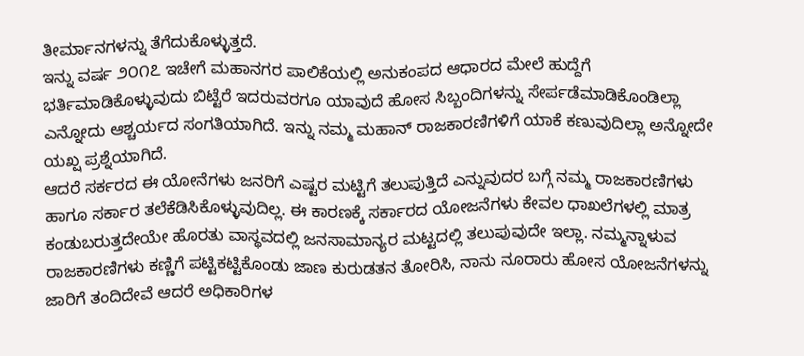ತೀರ್ಮಾನಗಳನ್ನು ತೆಗೆದುಕೊಳ್ಳುತ್ತದೆ.
ಇನ್ನು ವರ್ಷ ೨೦೧೭ ಇಚೇಗೆ ಮಹಾನಗರ ಪಾಲಿಕೆಯಲ್ಲಿ ಅನುಕಂಪದ ಆಧಾರದ ಮೇಲೆ ಹುದ್ದೆಗೆ ಭರ್ತಿಮಾಡಿಕೊಳ್ಳುವುದು ಬಿಟ್ಟೆರೆ ಇದರುವರಗೂ ಯಾವುದೆ ಹೋಸ ಸಿಬ್ಬಂದಿಗಳನ್ನು ಸೇರ್ಪಡೆಮಾಡಿಕೊಂಡಿಲ್ಲಾ ಎನ್ನೋದು ಆಶ್ಚರ್ಯದ ಸಂಗತಿಯಾಗಿದೆ. ಇನ್ನು ನಮ್ಮ ಮಹಾನ್ ರಾಜಕಾರಣಿಗಳಿಗೆ ಯಾಕೆ ಕಣುವುದಿಲ್ಲಾ ಅನ್ನೋದೇ ಯಖ್ಷ ಪ್ರಶ್ನೆಯಾಗಿದೆ.
ಆದರೆ ಸರ್ಕರದ ಈ ಯೋನೆಗಳು ಜನರಿಗೆ ಎಷ್ಟರ ಮಟ್ಟಿಗೆ ತಲುಪುತ್ತಿದೆ ಎನ್ನುವುದರ ಬಗ್ಗೆ ನಮ್ಮ ರಾಜಕಾರಣಿಗಳು ಹಾಗೂ ಸರ್ಕಾರ ತಲೆಕೆಡಿಸಿಕೊಳ್ಳುವುದಿಲ್ಲ. ಈ ಕಾರಣಕ್ಕೆ ಸರ್ಕಾರದ ಯೋಜನೆಗಳು ಕೇವಲ ಧಾಖಲೆಗಳಲ್ಲಿ ಮಾತ್ರ ಕಂಡುಬರುತ್ತದೇಯೇ ಹೊರತು ವಾಸ್ಥವದಲ್ಲಿ ಜನಸಾಮಾನ್ಯರ ಮಟ್ಟದಲ್ಲಿ ತಲುಪುವುದೇ ಇಲ್ಲಾ. ನಮ್ಮನ್ನಾಳುವ ರಾಜಕಾರಣಿಗಳು ಕಣ್ಣಿಗೆ ಪಟ್ಟಿಕಟ್ಟಿಕೊಂಡು ಜಾಣ ಕುರುಡತನ ತೋರಿಸಿ, ನಾನು ನೂರಾರು ಹೋಸ ಯೋಜನೆಗಳನ್ನು ಜಾರಿಗೆ ತಂದಿದೇವೆ ಆದರೆ ಅಧಿಕಾರಿಗಳ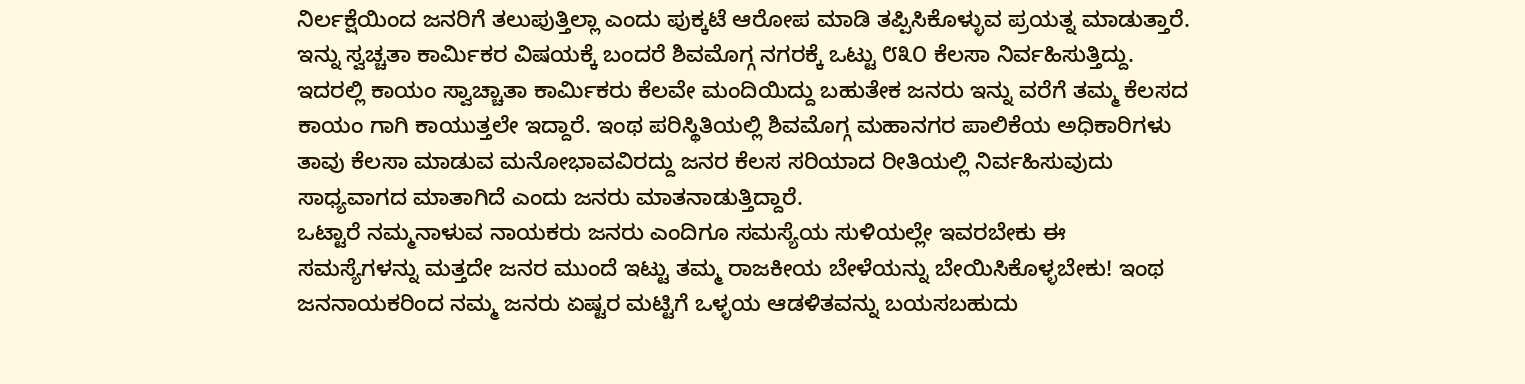ನಿರ್ಲಕ್ಷೆಯಿಂದ ಜನರಿಗೆ ತಲುಪುತ್ತಿಲ್ಲಾ ಎಂದು ಪುಕ್ಕಟೆ ಆರೋಪ ಮಾಡಿ ತಪ್ಪಿಸಿಕೊಳ್ಳುವ ಪ್ರಯತ್ನ ಮಾಡುತ್ತಾರೆ.
ಇನ್ನು ಸ್ವಚ್ಚತಾ ಕಾರ್ಮಿಕರ ವಿಷಯಕ್ಕೆ ಬಂದರೆ ಶಿವಮೊಗ್ಗ ನಗರಕ್ಕೆ ಒಟ್ಟು ೮೩೦ ಕೆಲಸಾ ನಿರ್ವಹಿಸುತ್ತಿದ್ದು. ಇದರಲ್ಲಿ ಕಾಯಂ ಸ್ವಾಚ್ಚಾತಾ ಕಾರ್ಮಿಕರು ಕೆಲವೇ ಮಂದಿಯಿದ್ದು ಬಹುತೇಕ ಜನರು ಇನ್ನು ವರೆಗೆ ತಮ್ಮ ಕೆಲಸದ ಕಾಯಂ ಗಾಗಿ ಕಾಯುತ್ತಲೇ ಇದ್ದಾರೆ. ಇಂಥ ಪರಿಸ್ಥಿತಿಯಲ್ಲಿ ಶಿವಮೊಗ್ಗ ಮಹಾನಗರ ಪಾಲಿಕೆಯ ಅಧಿಕಾರಿಗಳು ತಾವು ಕೆಲಸಾ ಮಾಡುವ ಮನೋಭಾವವಿರದ್ದು ಜನರ ಕೆಲಸ ಸರಿಯಾದ ರೀತಿಯಲ್ಲಿ ನಿರ್ವಹಿಸುವುದು ಸಾಧ್ಯವಾಗದ ಮಾತಾಗಿದೆ ಎಂದು ಜನರು ಮಾತನಾಡುತ್ತಿದ್ದಾರೆ.
ಒಟ್ಟಾರೆ ನಮ್ಮನಾಳುವ ನಾಯಕರು ಜನರು ಎಂದಿಗೂ ಸಮಸ್ಯೆಯ ಸುಳಿಯಲ್ಲೇ ಇವರಬೇಕು ಈ ಸಮಸ್ಯೆಗಳನ್ನು ಮತ್ತದೇ ಜನರ ಮುಂದೆ ಇಟ್ಟು ತಮ್ಮ ರಾಜಕೀಯ ಬೇಳೆಯನ್ನು ಬೇಯಿಸಿಕೊಳ್ಳಬೇಕು! ಇಂಥ ಜನನಾಯಕರಿಂದ ನಮ್ಮ ಜನರು ಏಷ್ಟರ ಮಟ್ಟಿಗೆ ಒಳ್ಳಯ ಆಡಳಿತವನ್ನು ಬಯಸಬಹುದು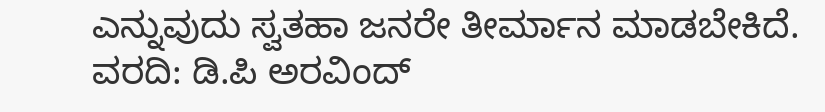ಎನ್ನುವುದು ಸ್ವತಹಾ ಜನರೇ ತೀರ್ಮಾನ ಮಾಡಬೇಕಿದೆ.
ವರದಿ: ಡಿ.ಪಿ ಅರವಿಂದ್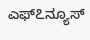ಎಫ್೭ನ್ಯೂಸ್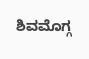ಶಿವಮೊಗ್ಗ